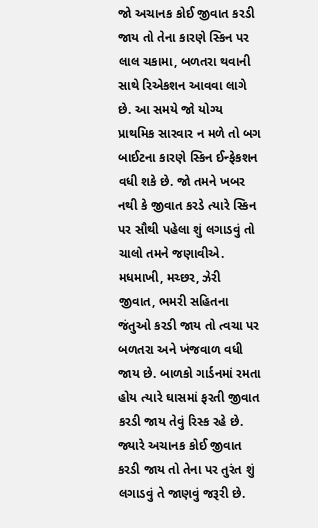જો અચાનક કોઈ જીવાત કરડી જાય તો તેના કારણે સ્કિન પર લાલ ચકામા, બળતરા થવાની સાથે રિએકશન આવવા લાગે છે. આ સમયે જો યોગ્ય પ્રાથમિક સારવાર ન મળે તો બગ બાઈટના કારણે સ્કિન ઈન્ફેકશન વધી શકે છે. જો તમને ખબર નથી કે જીવાત કરડે ત્યારે સ્કિન પર સૌથી પહેલા શું લગાડવું તો ચાલો તમને જણાવીએ.
મધમાખી, મચ્છર, ઝેરી જીવાત, ભમરી સહિતના જંતુઓ કરડી જાય તો ત્વચા પર બળતરા અને ખંજવાળ વધી જાય છે. બાળકો ગાર્ડનમાં રમતા હોય ત્યારે ઘાસમાં ફરતી જીવાત કરડી જાય તેવું રિસ્ક રહે છે. જ્યારે અચાનક કોઈ જીવાત કરડી જાય તો તેના પર તુરંત શું લગાડવું તે જાણવું જરૂરી છે.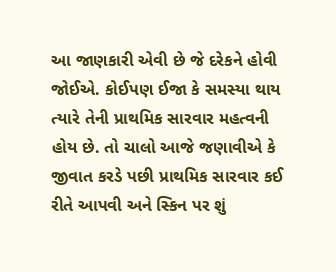આ જાણકારી એવી છે જે દરેકને હોવી જોઈએ. કોઈપણ ઈજા કે સમસ્યા થાય ત્યારે તેની પ્રાથમિક સારવાર મહત્વની હોય છે. તો ચાલો આજે જણાવીએ કે જીવાત કરડે પછી પ્રાથમિક સારવાર કઈ રીતે આપવી અને સ્કિન પર શું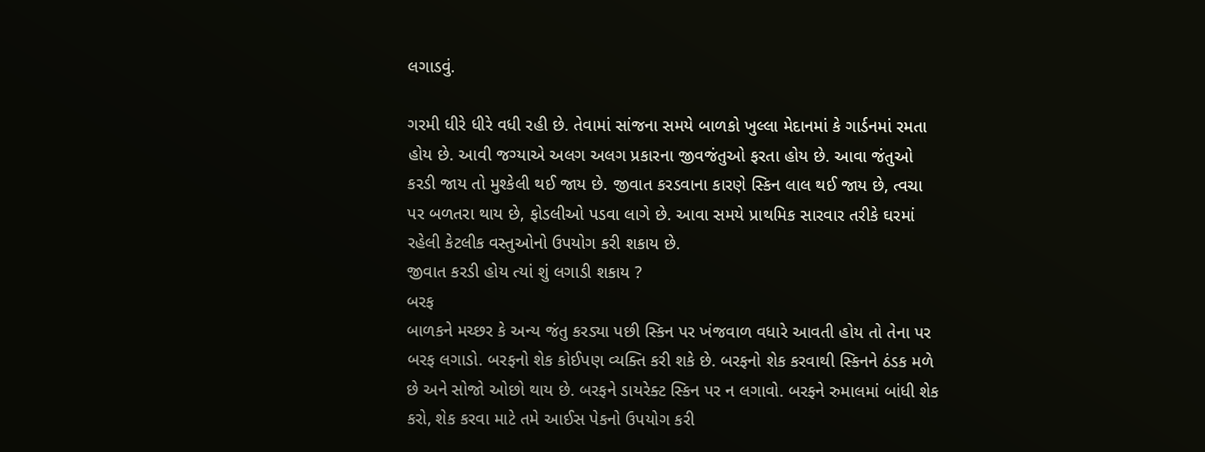લગાડવું.

ગરમી ધીરે ધીરે વધી રહી છે. તેવામાં સાંજના સમયે બાળકો ખુલ્લા મેદાનમાં કે ગાર્ડનમાં રમતા હોય છે. આવી જગ્યાએ અલગ અલગ પ્રકારના જીવજંતુઓ ફરતા હોય છે. આવા જંતુઓ કરડી જાય તો મુશ્કેલી થઈ જાય છે. જીવાત કરડવાના કારણે સ્કિન લાલ થઈ જાય છે, ત્વચા પર બળતરા થાય છે, ફોડલીઓ પડવા લાગે છે. આવા સમયે પ્રાથમિક સારવાર તરીકે ઘરમાં રહેલી કેટલીક વસ્તુઓનો ઉપયોગ કરી શકાય છે.
જીવાત કરડી હોય ત્યાં શું લગાડી શકાય ?
બરફ
બાળકને મચ્છર કે અન્ય જંતુ કરડ્યા પછી સ્કિન પર ખંજવાળ વધારે આવતી હોય તો તેના પર બરફ લગાડો. બરફનો શેક કોઈપણ વ્યક્તિ કરી શકે છે. બરફનો શેક કરવાથી સ્કિનને ઠંડક મળે છે અને સોજો ઓછો થાય છે. બરફને ડાયરેક્ટ સ્કિન પર ન લગાવો. બરફને રુમાલમાં બાંધી શેક કરો, શેક કરવા માટે તમે આઈસ પેકનો ઉપયોગ કરી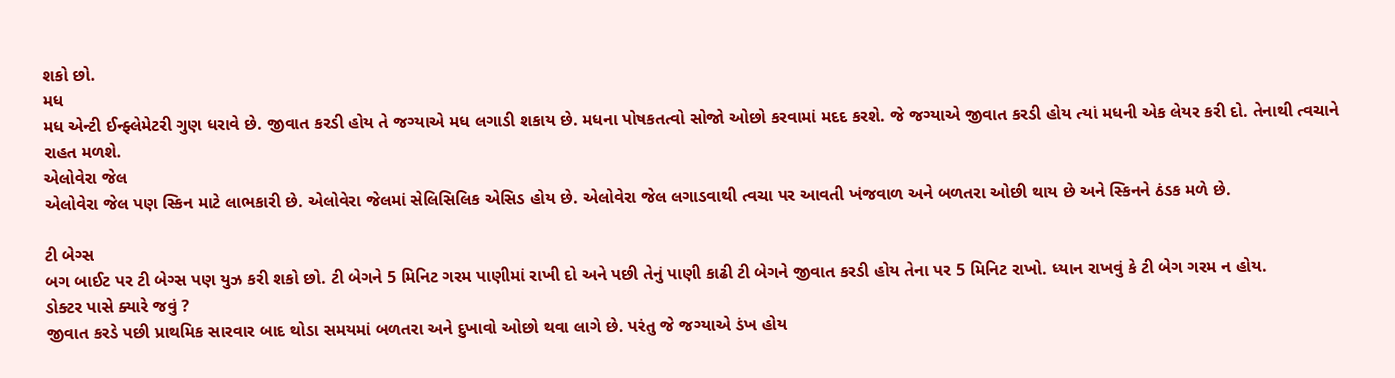શકો છો.
મધ
મધ એન્ટી ઈન્ફ્લેમેટરી ગુણ ધરાવે છે. જીવાત કરડી હોય તે જગ્યાએ મધ લગાડી શકાય છે. મધના પોષકતત્વો સોજો ઓછો કરવામાં મદદ કરશે. જે જગ્યાએ જીવાત કરડી હોય ત્યાં મધની એક લેયર કરી દો. તેનાથી ત્વચાને રાહત મળશે.
એલોવેરા જેલ
એલોવેરા જેલ પણ સ્કિન માટે લાભકારી છે. એલોવેરા જેલમાં સેલિસિલિક એસિડ હોય છે. એલોવેરા જેલ લગાડવાથી ત્વચા પર આવતી ખંજવાળ અને બળતરા ઓછી થાય છે અને સ્કિનને ઠંડક મળે છે.

ટી બેગ્સ
બગ બાઈટ પર ટી બેગ્સ પણ યુઝ કરી શકો છો. ટી બેગને 5 મિનિટ ગરમ પાણીમાં રાખી દો અને પછી તેનું પાણી કાઢી ટી બેગને જીવાત કરડી હોય તેના પર 5 મિનિટ રાખો. ધ્યાન રાખવું કે ટી બેગ ગરમ ન હોય.
ડોક્ટર પાસે ક્યારે જવું ?
જીવાત કરડે પછી પ્રાથમિક સારવાર બાદ થોડા સમયમાં બળતરા અને દુખાવો ઓછો થવા લાગે છે. પરંતુ જે જગ્યાએ ડંખ હોય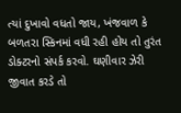ત્યાં દુખાવો વધતો જાય, ખંજવાળ કે બળતરા સ્કિનમાં વધી રહી હોય તો તુરંત ડોક્ટરનો સંપર્ક કરવો. ઘણીવાર ઝેરી જીવાત કરડે તો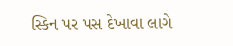સ્કિન પર પસ દેખાવા લાગે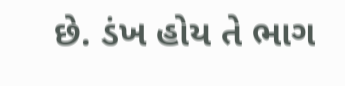છે. ડંખ હોય તે ભાગ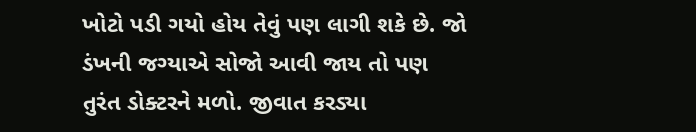ખોટો પડી ગયો હોય તેવું પણ લાગી શકે છે. જો ડંખની જગ્યાએ સોજો આવી જાય તો પણ તુરંત ડોક્ટરને મળો. જીવાત કરડ્યા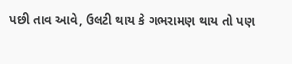પછી તાવ આવે, ઉલટી થાય કે ગભરામણ થાય તો પણ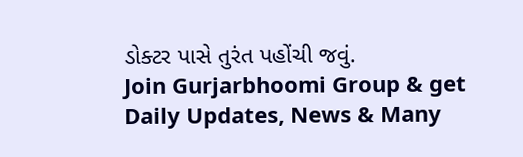ડોક્ટર પાસે તુરંત પહોંચી જવું.
Join Gurjarbhoomi Group & get Daily Updates, News & Many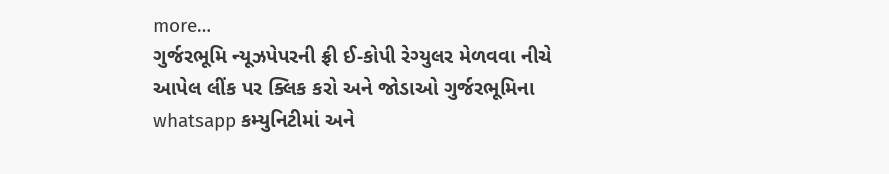more…
ગુર્જરભૂમિ ન્યૂઝપેપરની ફ્રી ઈ-કોપી રેગ્યુલર મેળવવા નીચે આપેલ લીંક પર ક્લિક કરો અને જોડાઓ ગુર્જરભૂમિના whatsapp કમ્યુનિટીમાં અને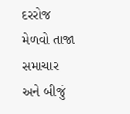દરરોજ મેળવો તાજા સમાચાર અને બીજું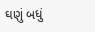ઘણું બધું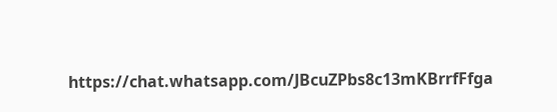https://chat.whatsapp.com/JBcuZPbs8c13mKBrrfFfga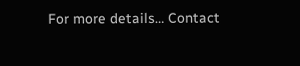For more details… Contact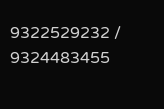9322529232 / 9324483455